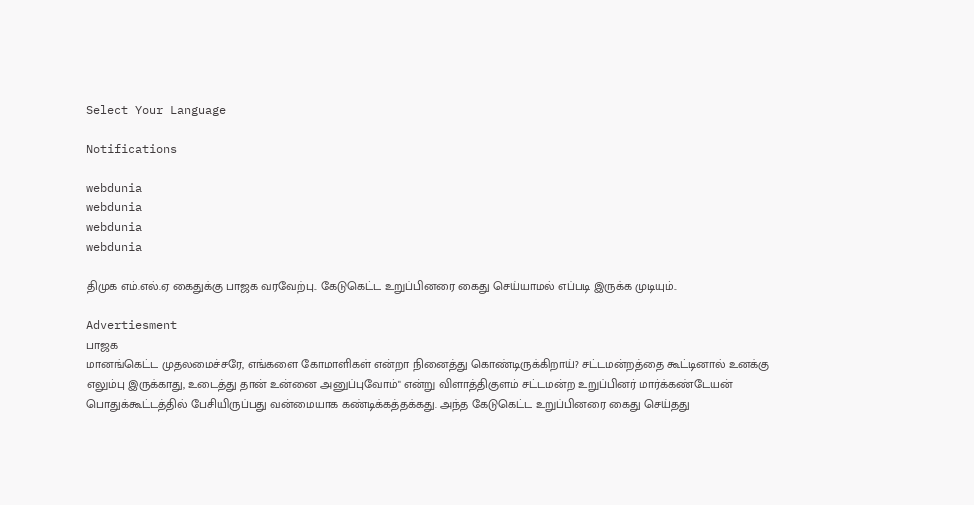Select Your Language

Notifications

webdunia
webdunia
webdunia
webdunia

திமுக எம்.எல்.ஏ கைதுக்கு பாஜக வரவேற்பு.. கேடுகெட்ட உறுப்பினரை கைது செய்யாமல் எப்படி இருக்க முடியும்..

Advertiesment
பாஜக
மானங்கெட்ட முதலமைச்சரே, எங்களை கோமாளிகள் என்றா நினைத்து கொண்டிருக்கிறாய்? சட்டமன்றத்தை கூட்டினால் உனக்கு எலும்பு இருக்காது, உடைத்து தான் உன்னை அனுப்புவோம்" என்று விளாத்திகுளம் சட்டமன்ற உறுப்பினர் மார்க்கண்டேயன் பொதுக்கூட்டத்தில் பேசியிருப்பது வன்மையாக கண்டிக்கத்தக்கது. அந்த கேடுகெட்ட உறுப்பினரை கைது செய்தது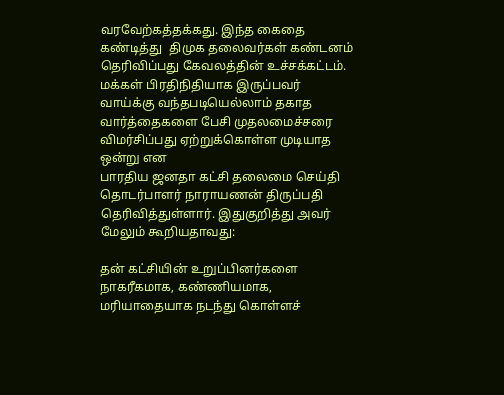வரவேற்கத்தக்கது. இந்த கைதை கண்டித்து  திமுக தலைவர்கள் கண்டனம் தெரிவிப்பது கேவலத்தின் உச்சக்கட்டம். மக்கள் பிரதிநிதியாக இருப்பவர் வாய்க்கு வந்தபடியெல்லாம் தகாத வார்த்தைகளை பேசி முதலமைச்சரை விமர்சிப்பது ஏற்றுக்கொள்ள முடியாத ஒன்று என
பாரதிய ஜனதா கட்சி தலைமை செய்தி தொடர்பாளர் நாராயணன் திருப்பதி தெரிவித்துள்ளார். இதுகுறித்து அவர் மேலும் கூறியதாவது:

தன் கட்சியின் உறுப்பினர்களை நாகரீகமாக, கண்ணியமாக, மரியாதையாக நடந்து கொள்ளச்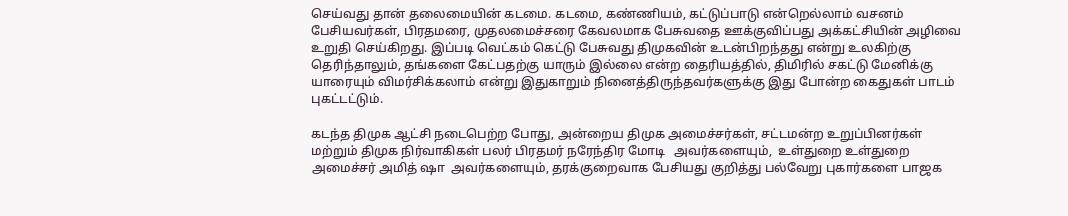செய்வது தான் தலைமையின் கடமை. கடமை, கண்ணியம், கட்டுப்பாடு என்றெல்லாம் வசனம் பேசியவர்கள், பிரதமரை, முதலமைச்சரை கேவலமாக பேசுவதை ஊக்குவிப்பது அக்கட்சியின் அழிவை உறுதி செய்கிறது. இப்படி வெட்கம் கெட்டு பேசுவது திமுகவின் உடன்பிறந்தது என்று உலகிற்கு தெரிந்தாலும், தங்களை கேட்பதற்கு யாரும் இல்லை என்ற தைரியத்தில், திமிரில் சகட்டு மேனிக்கு யாரையும் விமர்சிக்கலாம் என்று இதுகாறும் நினைத்திருந்தவர்களுக்கு இது போன்ற கைதுகள் பாடம் புகட்டட்டும்.

கடந்த திமுக ஆட்சி நடைபெற்ற போது, அன்றைய திமுக அமைச்சர்கள், சட்டமன்ற உறுப்பினர்கள் மற்றும் திமுக நிர்வாகிகள் பலர் பிரதமர் நரேந்திர மோடி   அவர்களையும்,  உள்துறை உள்துறை அமைச்சர் அமித் ஷா  அவர்களையும், தரக்குறைவாக பேசியது குறித்து பல்வேறு புகார்களை பாஜக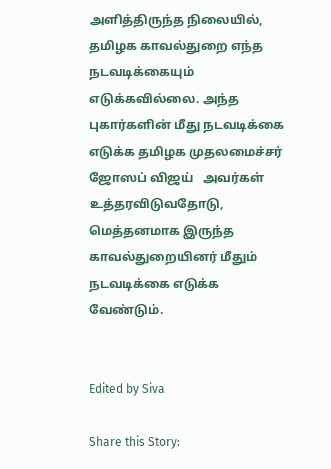அளித்திருந்த நிலையில், தமிழக காவல்துறை எந்த நடவடிக்கையும் எடுக்கவில்லை. அந்த புகார்களின் மீது நடவடிக்கை எடுக்க தமிழக முதலமைச்சர் ஜோஸப் விஜய்   அவர்கள் உத்தரவிடுவதோடு, மெத்தனமாக இருந்த காவல்துறையினர் மீதும் நடவடிக்கை எடுக்க வேண்டும்.


Edited by Siva

Share this Story: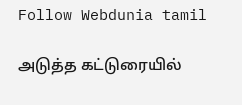Follow Webdunia tamil

அடுத்த கட்டுரையில்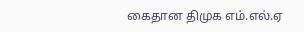கைதான திமுக எம்.எல்.ஏ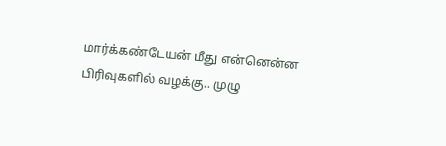மார்க்கண்டேயன் மீது என்னென்ன பிரிவுகளில் வழக்கு.. முழு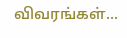விவரங்கள்...